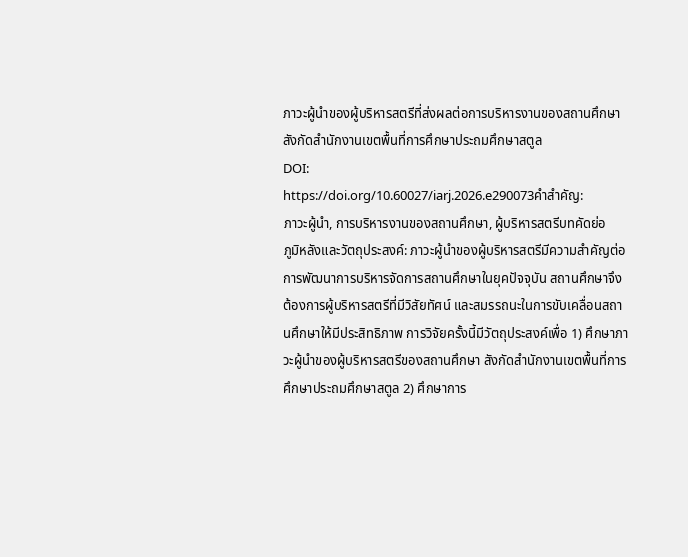ภาวะผู้นำของผู้บริหารสตรีที่ส่งผลต่อการบริหารงานของสถานศึกษาสังกัดสำนักงานเขตพื้นที่การศึกษาประถมศึกษาสตูล
DOI:
https://doi.org/10.60027/iarj.2026.e290073คำสำคัญ:
ภาวะผู้นำ, การบริหารงานของสถานศึกษา, ผู้บริหารสตรีบทคัดย่อ
ภูมิหลังและวัตถุประสงค์: ภาวะผู้นำของผู้บริหารสตรีมีความสำคัญต่อการพัฒนาการบริหารจัดการสถานศึกษาในยุคปัจจุบัน สถานศึกษาจึงต้องการผู้บริหารสตรีที่มีวิสัยทัศน์ และสมรรถนะในการขับเคลื่อนสถานศึกษาให้มีประสิทธิภาพ การวิจัยครั้งนี้มีวัตถุประสงค์เพื่อ 1) ศึกษาภาวะผู้นำของผู้บริหารสตรีของสถานศึกษา สังกัดสำนักงานเขตพื้นที่การศึกษาประถมศึกษาสตูล 2) ศึกษาการ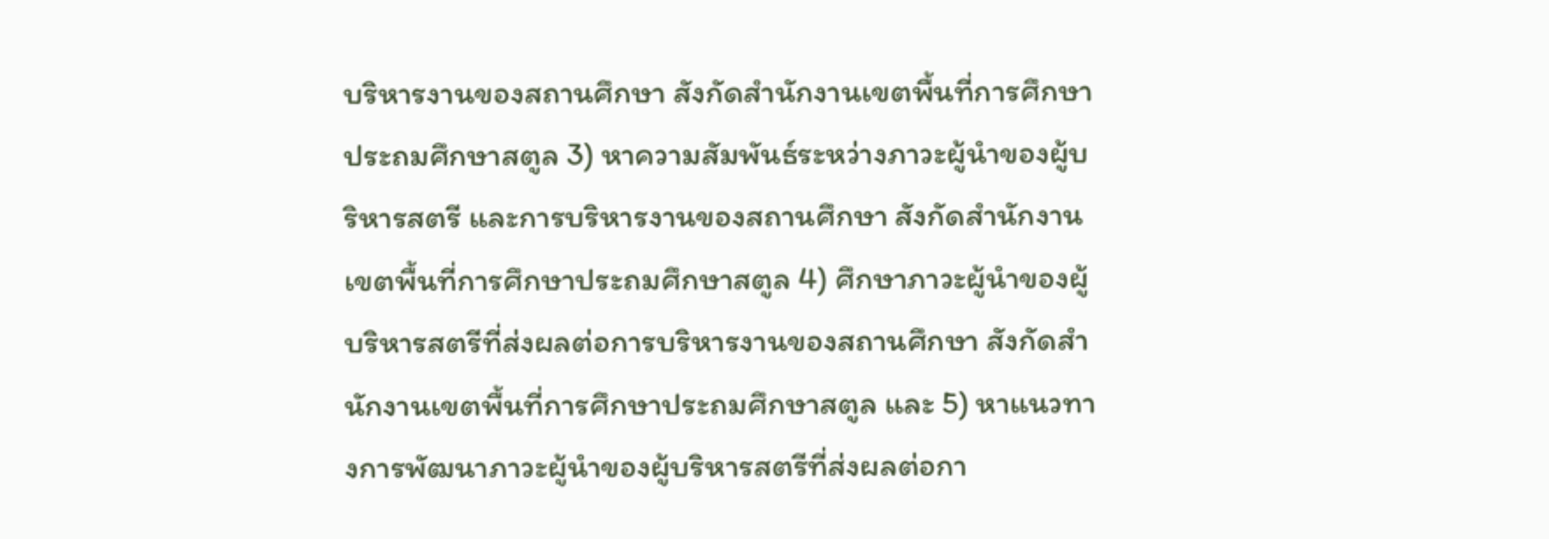บริหารงานของสถานศึกษา สังกัดสำนักงานเขตพื้นที่การศึกษาประถมศึกษาสตูล 3) หาความสัมพันธ์ระหว่างภาวะผู้นำของผู้บริหารสตรี และการบริหารงานของสถานศึกษา สังกัดสำนักงานเขตพื้นที่การศึกษาประถมศึกษาสตูล 4) ศึกษาภาวะผู้นำของผู้บริหารสตรีที่ส่งผลต่อการบริหารงานของสถานศึกษา สังกัดสำนักงานเขตพื้นที่การศึกษาประถมศึกษาสตูล และ 5) หาแนวทางการพัฒนาภาวะผู้นำของผู้บริหารสตรีที่ส่งผลต่อกา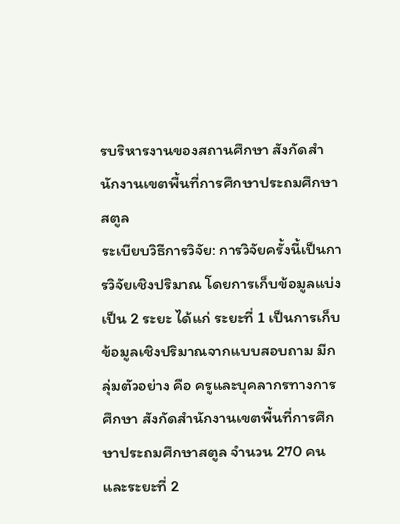รบริหารงานของสถานศึกษา สังกัดสำนักงานเขตพื้นที่การศึกษาประถมศึกษาสตูล
ระเบียบวิธีการวิจัย: การวิจัยครั้งนี้เป็นการวิจัยเชิงปริมาณ โดยการเก็บข้อมูลแบ่งเป็น 2 ระยะ ได้แก่ ระยะที่ 1 เป็นการเก็บข้อมูลเชิงปริมาณจากแบบสอบถาม มีกลุ่มตัวอย่าง คือ ครูและบุคลากรทางการศึกษา สังกัดสำนักงานเขตพื้นที่การศึกษาประถมศึกษาสตูล จำนวน 270 คน และระยะที่ 2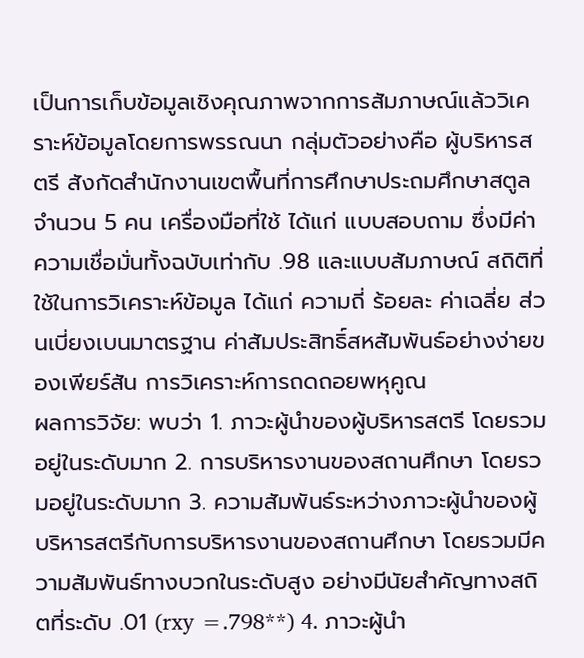เป็นการเก็บข้อมูลเชิงคุณภาพจากการสัมภาษณ์แล้ววิเคราะห์ข้อมูลโดยการพรรณนา กลุ่มตัวอย่างคือ ผู้บริหารสตรี สังกัดสำนักงานเขตพื้นที่การศึกษาประถมศึกษาสตูล จำนวน 5 คน เครื่องมือที่ใช้ ได้แก่ แบบสอบถาม ซึ่งมีค่าความเชื่อมั่นทั้งฉบับเท่ากับ .98 และแบบสัมภาษณ์ สถิติที่ใช้ในการวิเคราะห์ข้อมูล ได้แก่ ความถี่ ร้อยละ ค่าเฉลี่ย ส่วนเบี่ยงเบนมาตรฐาน ค่าสัมประสิทธิ์สหสัมพันธ์อย่างง่ายของเพียร์สัน การวิเคราะห์การถดถอยพหุคูณ
ผลการวิจัย: พบว่า 1. ภาวะผู้นำของผู้บริหารสตรี โดยรวมอยู่ในระดับมาก 2. การบริหารงานของสถานศึกษา โดยรวมอยู่ในระดับมาก 3. ความสัมพันธ์ระหว่างภาวะผู้นำของผู้บริหารสตรีกับการบริหารงานของสถานศึกษา โดยรวมมีความสัมพันธ์ทางบวกในระดับสูง อย่างมีนัยสำคัญทางสถิตที่ระดับ .01 (rxy =.798**) 4. ภาวะผู้นำ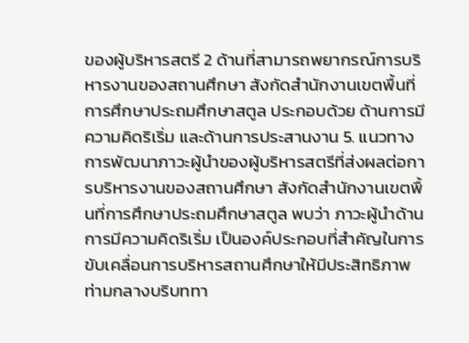ของผู้บริหารสตรี 2 ด้านที่สามารถพยากรณ์การบริหารงานของสถานศึกษา สังกัดสำนักงานเขตพื้นที่การศึกษาประถมศึกษาสตูล ประกอบด้วย ด้านการมีความคิดริเริ่ม และด้านการประสานงาน 5. แนวทางการพัฒนาภาวะผู้นำของผู้บริหารสตรีที่ส่งผลต่อการบริหารงานของสถานศึกษา สังกัดสำนักงานเขตพื้นที่การศึกษาประถมศึกษาสตูล พบว่า ภาวะผู้นำด้านการมีความคิดริเริ่ม เป็นองค์ประกอบที่สำคัญในการขับเคลื่อนการบริหารสถานศึกษาให้มีประสิทธิภาพ ท่ามกลางบริบททา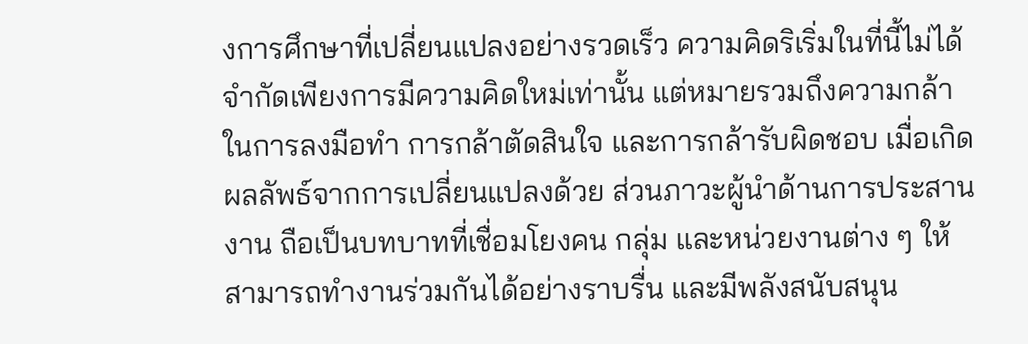งการศึกษาที่เปลี่ยนแปลงอย่างรวดเร็ว ความคิดริเริ่มในที่นี้ไม่ได้จำกัดเพียงการมีความคิดใหม่เท่านั้น แต่หมายรวมถึงความกล้าในการลงมือทำ การกล้าตัดสินใจ และการกล้ารับผิดชอบ เมื่อเกิดผลลัพธ์จากการเปลี่ยนแปลงด้วย ส่วนภาวะผู้นำด้านการประสานงาน ถือเป็นบทบาทที่เชื่อมโยงคน กลุ่ม และหน่วยงานต่าง ๆ ให้สามารถทำงานร่วมกันได้อย่างราบรื่น และมีพลังสนับสนุน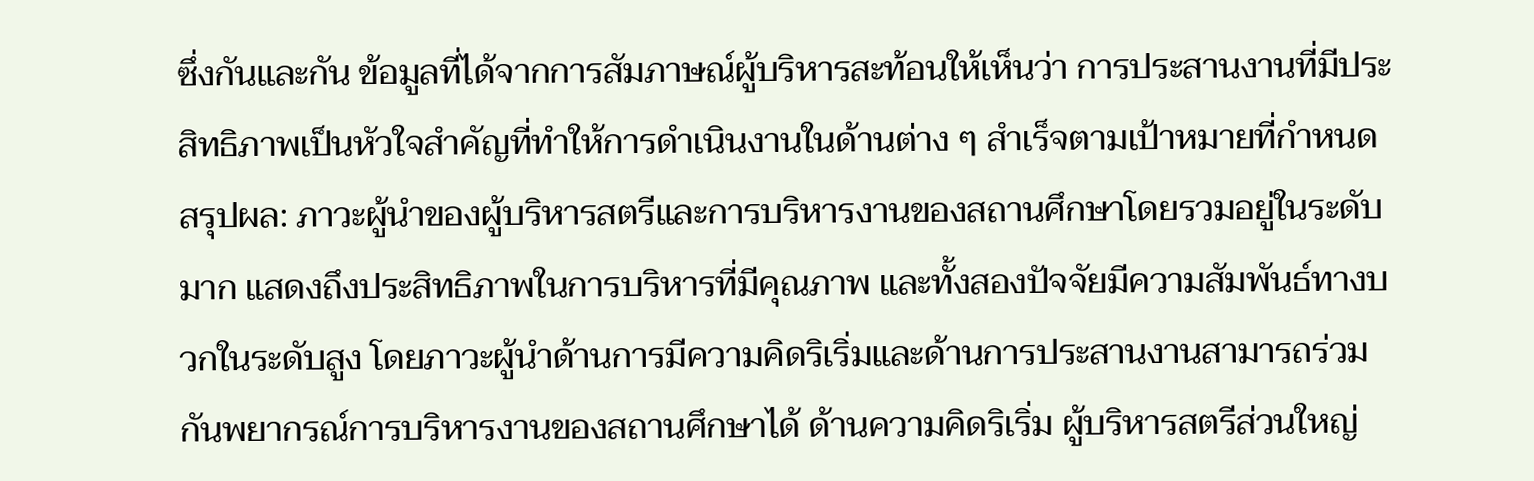ซึ่งกันและกัน ข้อมูลที่ได้จากการสัมภาษณ์ผู้บริหารสะท้อนให้เห็นว่า การประสานงานที่มีประสิทธิภาพเป็นหัวใจสำคัญที่ทำให้การดำเนินงานในด้านต่าง ๆ สำเร็จตามเป้าหมายที่กำหนด
สรุปผล: ภาวะผู้นำของผู้บริหารสตรีและการบริหารงานของสถานศึกษาโดยรวมอยู่ในระดับมาก แสดงถึงประสิทธิภาพในการบริหารที่มีคุณภาพ และทั้งสองปัจจัยมีความสัมพันธ์ทางบวกในระดับสูง โดยภาวะผู้นำด้านการมีความคิดริเริ่มและด้านการประสานงานสามารถร่วมกันพยากรณ์การบริหารงานของสถานศึกษาได้ ด้านความคิดริเริ่ม ผู้บริหารสตรีส่วนใหญ่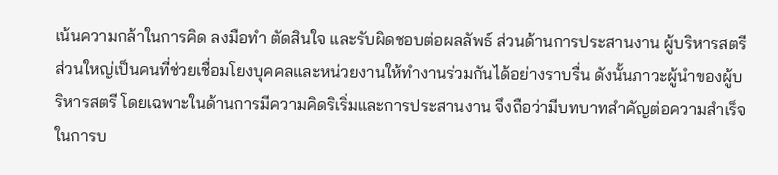เน้นความกล้าในการคิด ลงมือทำ ตัดสินใจ และรับผิดชอบต่อผลลัพธ์ ส่วนด้านการประสานงาน ผู้บริหารสตรีส่วนใหญ่เป็นคนที่ช่วยเชื่อมโยงบุคคลและหน่วยงานให้ทำงานร่วมกันได้อย่างราบรื่น ดังนั้นภาวะผู้นำของผู้บริหารสตรี โดยเฉพาะในด้านการมีความคิดริเริ่มและการประสานงาน จึงถือว่ามีบทบาทสำคัญต่อความสำเร็จในการบ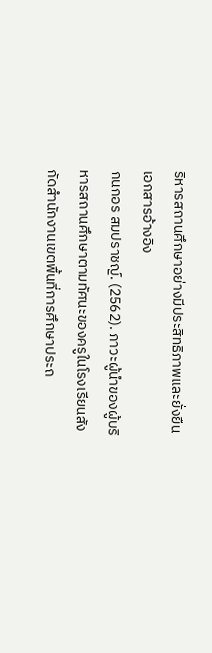ริหารสถานศึกษาอย่างมีประสิทธิภาพและยั่งยืน
เอกสารอ้างอิง
กนกอร สมปราชญ์. (2562). ภาวะผู้นำของผู้บริหารสถานศึกษาตามทัศนะของครูในโรงเรียนสังกัดสำนักงานเขตพื้นที่การศึกษาประถ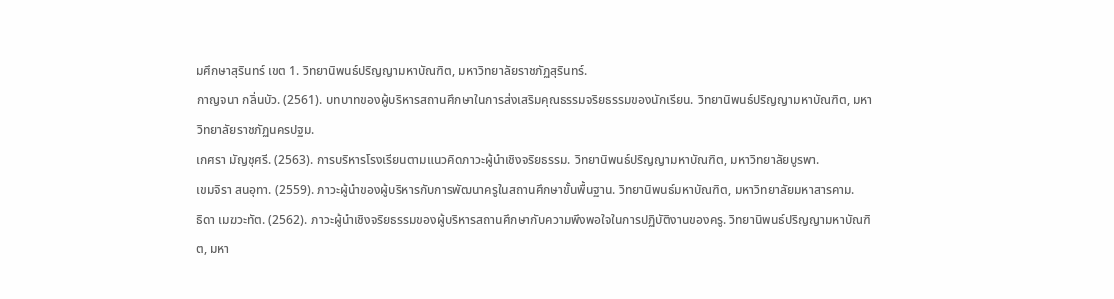มศึกษาสุรินทร์ เขต 1. วิทยานิพนธ์ปริญญามหาบัณฑิต, มหาวิทยาลัยราชภัฏสุรินทร์.
กาญจนา กลิ่นบัว. (2561). บทบาทของผู้บริหารสถานศึกษาในการส่งเสริมคุณธรรมจริยธรรมของนักเรียน. วิทยานิพนธ์ปริญญามหาบัณฑิต, มหาวิทยาลัยราชภัฏนครปฐม.
เกศรา มัญชุศรี. (2563). การบริหารโรงเรียนตามแนวคิดภาวะผู้นำเชิงจริยธรรม. วิทยานิพนธ์ปริญญามหาบัณฑิต, มหาวิทยาลัยบูรพา.
เขมจิรา สนอุทา. (2559). ภาวะผู้นำของผู้บริหารกับการพัฒนาครูในสถานศึกษาขั้นพื้นฐาน. วิทยานิพนธ์มหาบัณฑิต, มหาวิทยาลัยมหาสารคาม.
ธิดา เมฆวะทัต. (2562). ภาวะผู้นำเชิงจริยธรรมของผู้บริหารสถานศึกษากับความพึงพอใจในการปฏิบัติงานของครู. วิทยานิพนธ์ปริญญามหาบัณฑิต, มหา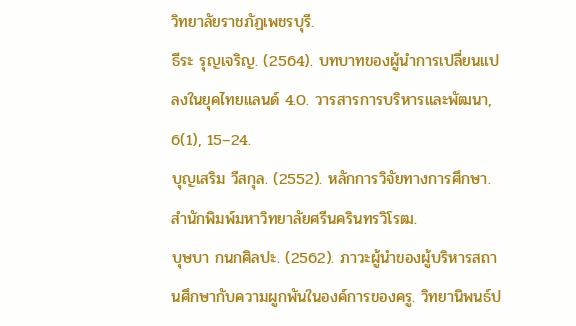วิทยาลัยราชภัฏเพชรบุรี.
ธีระ รุญเจริญ. (2564). บทบาทของผู้นำการเปลี่ยนแปลงในยุคไทยแลนด์ 4.0. วารสารการบริหารและพัฒนา, 6(1), 15–24.
บุญเสริม วีสกุล. (2552). หลักการวิจัยทางการศึกษา. สำนักพิมพ์มหาวิทยาลัยศรีนครินทรวิโรฒ.
บุษบา กนกศิลปะ. (2562). ภาวะผู้นำของผู้บริหารสถานศึกษากับความผูกพันในองค์การของครู. วิทยานิพนธ์ป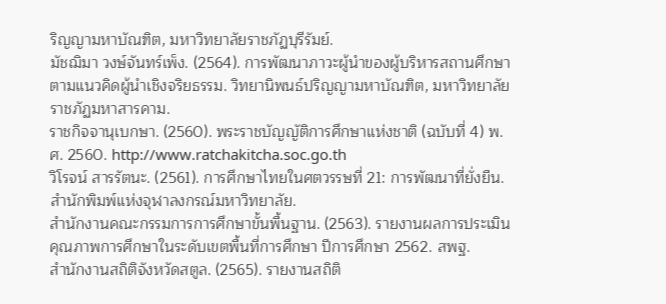ริญญามหาบัณฑิต, มหาวิทยาลัยราชภัฏบุรีรัมย์.
มัชฌิมา วงษ์จันทร์เพ็ง. (2564). การพัฒนาภาวะผู้นำของผู้บริหารสถานศึกษาตามแนวคิดผู้นำเชิงจริยธรรม. วิทยานิพนธ์ปริญญามหาบัณฑิต, มหาวิทยาลัยราชภัฏมหาสารคาม.
ราชกิจจานุเบกษา. (2560). พระราชบัญญัติการศึกษาแห่งชาติ (ฉบับที่ 4) พ.ศ. 2560. http://www.ratchakitcha.soc.go.th
วิโรจน์ สารรัตนะ. (2561). การศึกษาไทยในศตวรรษที่ 21: การพัฒนาที่ยั่งยืน. สำนักพิมพ์แห่งจุฬาลงกรณ์มหาวิทยาลัย.
สำนักงานคณะกรรมการการศึกษาขั้นพื้นฐาน. (2563). รายงานผลการประเมินคุณภาพการศึกษาในระดับเขตพื้นที่การศึกษา ปีการศึกษา 2562. สพฐ.
สำนักงานสถิติจังหวัดสตูล. (2565). รายงานสถิติ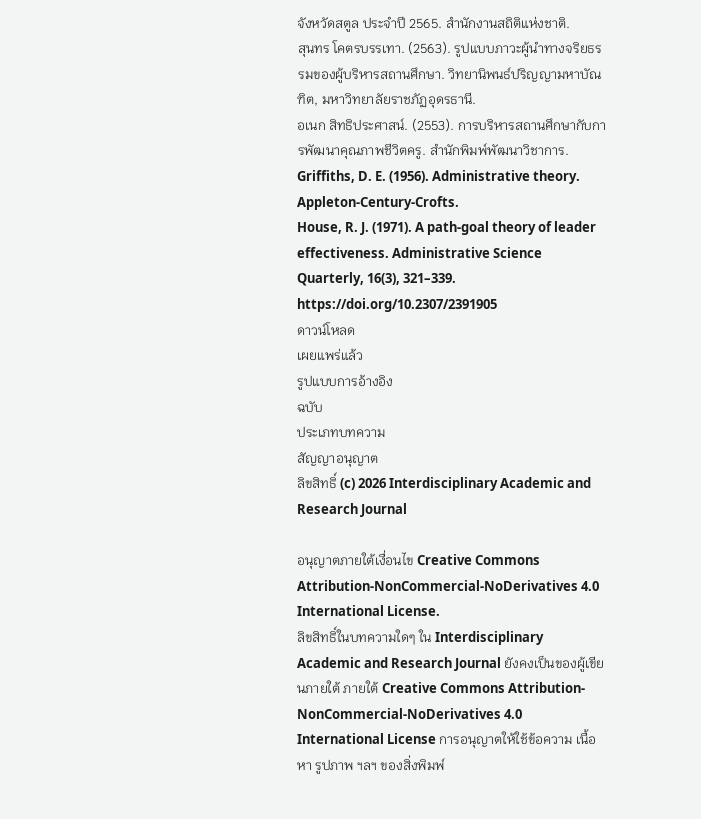จังหวัดสตูล ประจำปี 2565. สำนักงานสถิติแห่งชาติ.
สุนทร โคตรบรรเทา. (2563). รูปแบบภาวะผู้นำทางจริยธรรมของผู้บริหารสถานศึกษา. วิทยานิพนธ์ปริญญามหาบัณฑิต, มหาวิทยาลัยราชภัฏอุดรธานี.
อเนก สิทธิประศาสน์. (2553). การบริหารสถานศึกษากับการพัฒนาคุณภาพชีวิตครู. สำนักพิมพ์พัฒนาวิชาการ.
Griffiths, D. E. (1956). Administrative theory. Appleton-Century-Crofts.
House, R. J. (1971). A path-goal theory of leader effectiveness. Administrative Science Quarterly, 16(3), 321–339. https://doi.org/10.2307/2391905
ดาวน์โหลด
เผยแพร่แล้ว
รูปแบบการอ้างอิง
ฉบับ
ประเภทบทความ
สัญญาอนุญาต
ลิขสิทธิ์ (c) 2026 Interdisciplinary Academic and Research Journal

อนุญาตภายใต้เงื่อนไข Creative Commons Attribution-NonCommercial-NoDerivatives 4.0 International License.
ลิขสิทธิ์ในบทความใดๆ ใน Interdisciplinary Academic and Research Journal ยังคงเป็นของผู้เขียนภายใต้ ภายใต้ Creative Commons Attribution-NonCommercial-NoDerivatives 4.0 International License การอนุญาตให้ใช้ข้อความ เนื้อหา รูปภาพ ฯลฯ ของสิ่งพิมพ์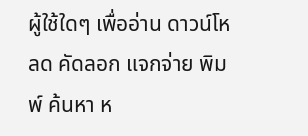ผู้ใช้ใดๆ เพื่ออ่าน ดาวน์โหลด คัดลอก แจกจ่าย พิมพ์ ค้นหา ห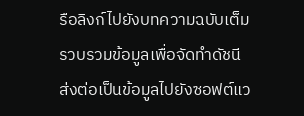รือลิงก์ไปยังบทความฉบับเต็ม รวบรวมข้อมูลเพื่อจัดทำดัชนี ส่งต่อเป็นข้อมูลไปยังซอฟต์แว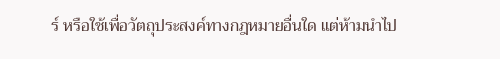ร์ หรือใช้เพื่อวัตถุประสงค์ทางกฎหมายอื่นใด แต่ห้ามนำไป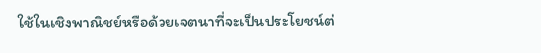ใช้ในเชิงพาณิชย์หรือด้วยเจตนาที่จะเป็นประโยชน์ต่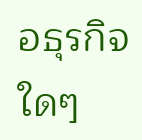อธุรกิจใดๆ